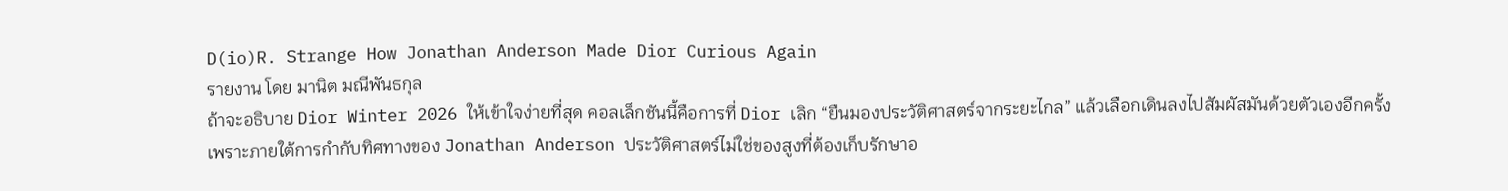D(io)R. Strange How Jonathan Anderson Made Dior Curious Again
รายงาน โดย มานิต มณีพันธกุล
ถ้าจะอธิบาย Dior Winter 2026 ให้เข้าใจง่ายที่สุด คอลเล็กชันนี้คือการที่ Dior เลิก “ยืนมองประวัติศาสตร์จากระยะไกล” แล้วเลือกเดินลงไปสัมผัสมันด้วยตัวเองอีกครั้ง เพราะภายใต้การกำกับทิศทางของ Jonathan Anderson ประวัติศาสตร์ไม่ใช่ของสูงที่ต้องเก็บรักษาอ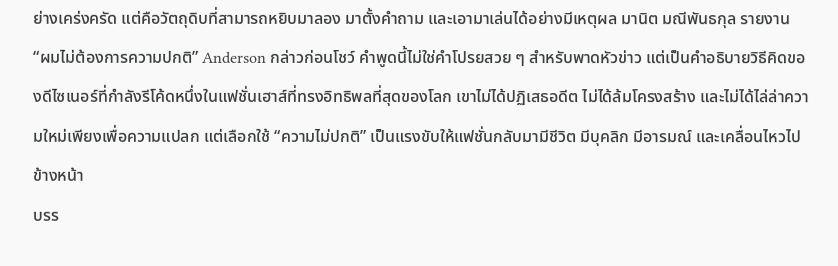ย่างเคร่งครัด แต่คือวัตถุดิบที่สามารถหยิบมาลอง มาตั้งคำถาม และเอามาเล่นได้อย่างมีเหตุผล มานิต มณีพันธกุล รายงาน
“ผมไม่ต้องการความปกติ” Anderson กล่าวก่อนโชว์ คำพูดนี้ไม่ใช่คำโปรยสวย ๆ สำหรับพาดหัวข่าว แต่เป็นคำอธิบายวิธีคิดของดีไซเนอร์ที่กำลังรีโค้ดหนึ่งในแฟชั่นเฮาส์ที่ทรงอิทธิพลที่สุดของโลก เขาไม่ได้ปฏิเสธอดีต ไม่ได้ล้มโครงสร้าง และไม่ได้ไล่ล่าความใหม่เพียงเพื่อความแปลก แต่เลือกใช้ “ความไม่ปกติ” เป็นแรงขับให้แฟชั่นกลับมามีชีวิต มีบุคลิก มีอารมณ์ และเคลื่อนไหวไปข้างหน้า
บรร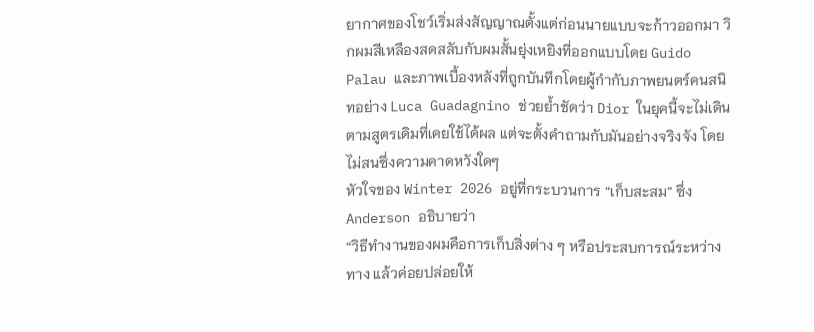ยากาศของโชว์เริ่มส่งสัญญาณตั้งแต่ก่อนนายแบบจะก้าวออกมา วิกผมสีเหลืองสดสลับกับผมสั้นยุ่งเหยิงที่ออกแบบโดย Guido Palau และภาพเบื้องหลังที่ถูกบันทึกโดยผู้กำกับภาพยนตร์คนสนิทอย่าง Luca Guadagnino ช่วยย้ำชัดว่า Dior ในยุคนี้จะไม่เดินตามสูตรเดิมที่เคยใช้ได้ผล แต่จะตั้งคำถามกับมันอย่างจริงจัง โดยไม่สนซึ่งความคาดหวังใดๆ
หัวใจของ Winter 2026 อยู่ที่กระบวนการ “เก็บสะสม” ซึ่ง Anderson อธิบายว่า
“วิธีทำงานของผมคือการเก็บสิ่งต่าง ๆ หรือประสบการณ์ระหว่างทาง แล้วค่อยปล่อยให้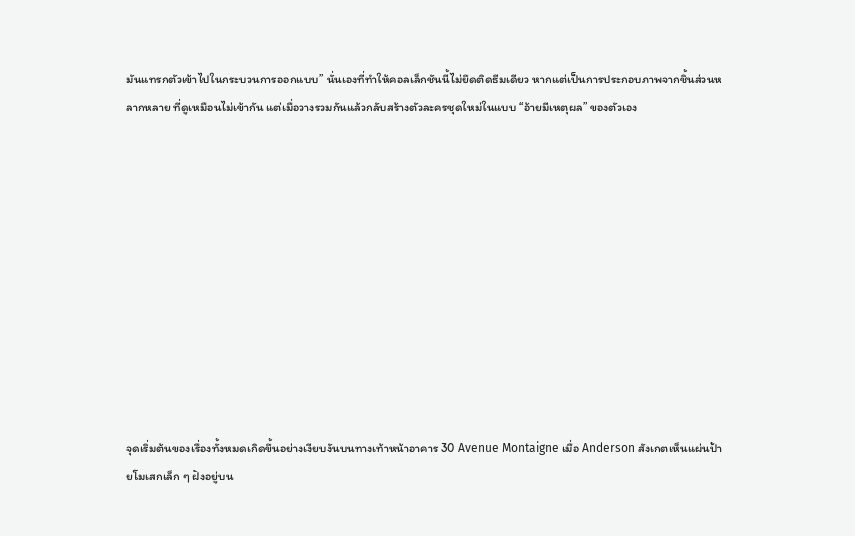มันแทรกตัวเข้าไปในกระบวนการออกแบบ” นั่นเองที่ทำให้คอลเล็กชันนี้ไม่ยึดติดธีมเดียว หากแต่เป็นการประกอบภาพจากชิ้นส่วนหลากหลาย ที่ดูเหมือนไม่เข้ากัน แต่เมื่อวางรวมกันแล้วกลับสร้างตัวละครชุดใหม่ในแบบ “อ้ายมีเหตุผล” ของตัวเอง











จุดเริ่มต้นของเรื่องทั้งหมดเกิดขึ้นอย่างเงียบงันบนทางเท้าหน้าอาคาร 30 Avenue Montaigne เมื่อ Anderson สังเกตเห็นแผ่นป้ายโมเสกเล็ก ๆ ฝังอยู่บน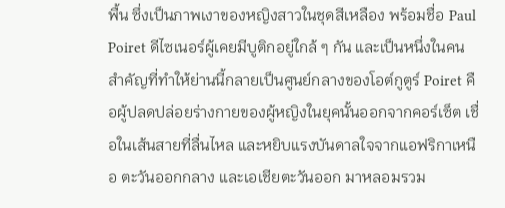พื้น ซึ่งเป็นภาพเงาของหญิงสาวในชุดสีเหลือง พร้อมชื่อ Paul Poiret ดีไซเนอร์ผู้เคยมีบูติกอยู่ใกล้ ๆ กัน และเป็นหนึ่งในคนสำคัญที่ทำให้ย่านนี้กลายเป็นศูนย์กลางของโอต์กูตูร์ Poiret คือผู้ปลดปล่อยร่างกายของผู้หญิงในยุคนั้นออกจากคอร์เซ็ต เชื่อในเส้นสายที่ลื่นไหล และหยิบแรงบันดาลใจจากแอฟริกาเหนือ ตะวันออกกลาง และเอเชียตะวันออก มาหลอมรวม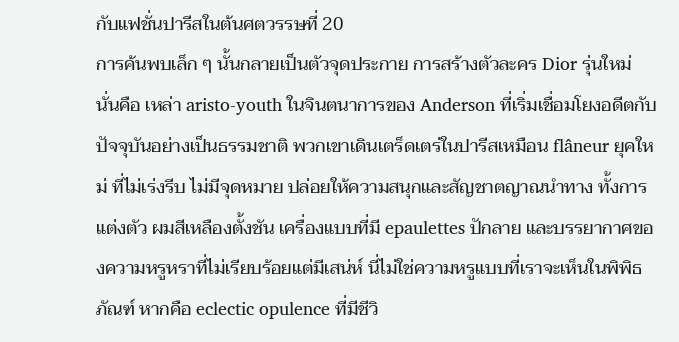กับแฟชั่นปารีสในต้นศตวรรษที่ 20
การค้นพบเล็ก ๆ นั้นกลายเป็นตัวจุดประกาย การสร้างตัวละคร Dior รุ่นใหม่ นั่นคือ เหล่า aristo-youth ในจินตนาการของ Anderson ที่เริ่มเชื่อมโยงอดีตกับปัจจุบันอย่างเป็นธรรมชาติ พวกเขาเดินเตร็ดเตร่ในปารีสเหมือน flâneur ยุคใหม่ ที่ไม่เร่งรีบ ไม่มีจุดหมาย ปล่อยให้ความสนุกและสัญชาตญาณนำทาง ทั้งการแต่งตัว ผมสีเหลืองตั้งชัน เครื่องแบบที่มี epaulettes ปักลาย และบรรยากาศของความหรูหราที่ไม่เรียบร้อยแต่มีเสน่ห์ นี่ไม่ใช่ความหรูแบบที่เราจะเห็นในพิพิธภัณฑ์ หากคือ eclectic opulence ที่มีชีวิ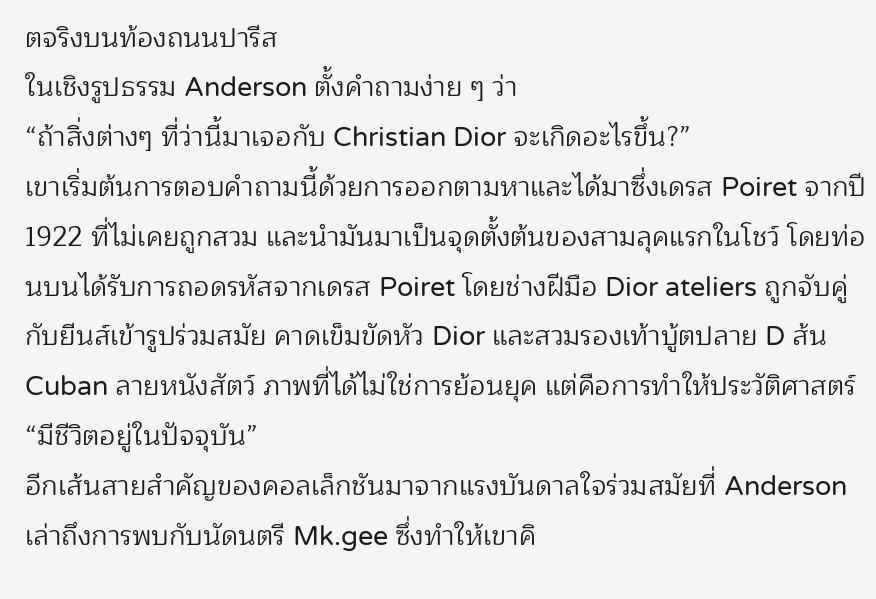ตจริงบนท้องถนนปารีส
ในเชิงรูปธรรม Anderson ตั้งคำถามง่าย ๆ ว่า
“ถ้าสิ่งต่างๆ ที่ว่านี้มาเจอกับ Christian Dior จะเกิดอะไรขึ้น?”
เขาเริ่มต้นการตอบคำถามนี้ด้วยการออกตามหาและได้มาซึ่งเดรส Poiret จากปี 1922 ที่ไม่เคยถูกสวม และนำมันมาเป็นจุดตั้งต้นของสามลุคแรกในโชว์ โดยท่อนบนได้รับการถอดรหัสจากเดรส Poiret โดยช่างฝีมือ Dior ateliers ถูกจับคู่กับยีนส์เข้ารูปร่วมสมัย คาดเข็มขัดหัว Dior และสวมรองเท้าบู้ตปลาย D ส้น Cuban ลายหนังสัตว์ ภาพที่ได้ไม่ใช่การย้อนยุค แต่คือการทำให้ประวัติศาสตร์ “มีชีวิตอยู่ในปัจจุบัน”
อีกเส้นสายสำคัญของคอลเล็กชันมาจากแรงบันดาลใจร่วมสมัยที่ Anderson เล่าถึงการพบกับนัดนตรี Mk.gee ซึ่งทำให้เขาคิ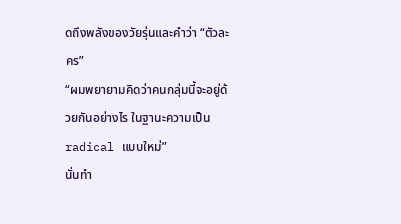ดถึงพลังของวัยรุ่นและคำว่า “ตัวละคร”
“ผมพยายามคิดว่าคนกลุ่มนี้จะอยู่ด้วยกันอย่างไร ในฐานะความเป็น radical แบบใหม่”
นั่นทำ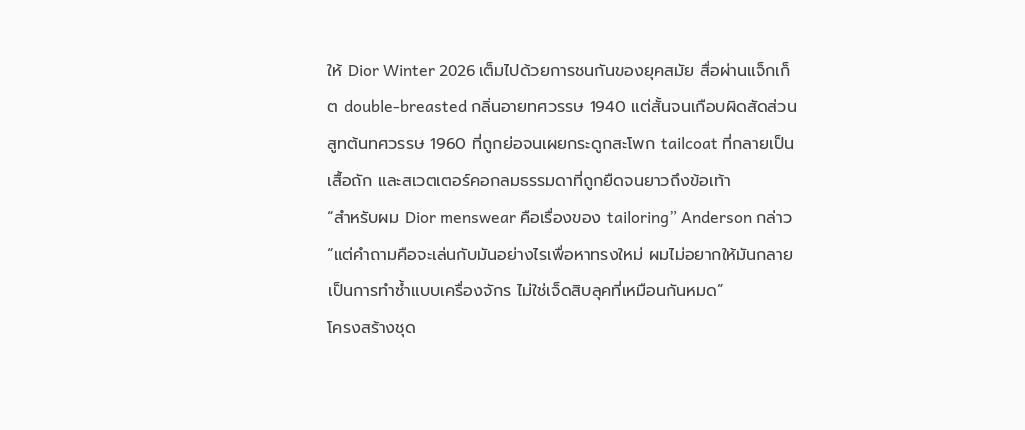ให้ Dior Winter 2026 เต็มไปด้วยการชนกันของยุคสมัย สื่อผ่านแจ็กเก็ต double-breasted กลิ่นอายทศวรรษ 1940 แต่สั้นจนเกือบผิดสัดส่วน สูทต้นทศวรรษ 1960 ที่ถูกย่อจนเผยกระดูกสะโพก tailcoat ที่กลายเป็นเสื้อถัก และสเวตเตอร์คอกลมธรรมดาที่ถูกยืดจนยาวถึงข้อเท้า
“สำหรับผม Dior menswear คือเรื่องของ tailoring” Anderson กล่าว
“แต่คำถามคือจะเล่นกับมันอย่างไรเพื่อหาทรงใหม่ ผมไม่อยากให้มันกลายเป็นการทำซ้ำแบบเครื่องจักร ไม่ใช่เจ็ดสิบลุคที่เหมือนกันหมด”
โครงสร้างชุด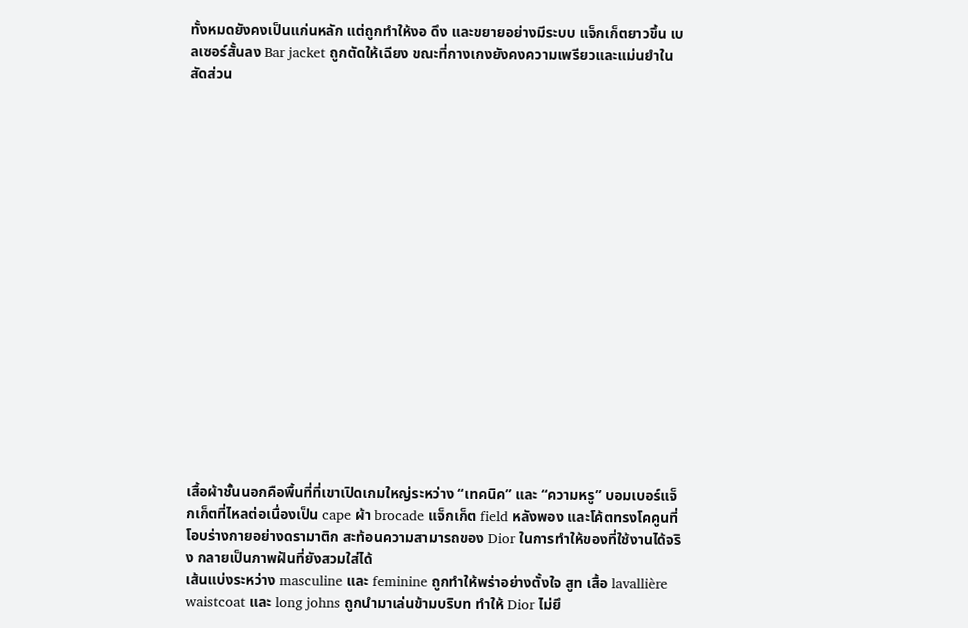ทั้งหมดยังคงเป็นแก่นหลัก แต่ถูกทำให้งอ ดึง และขยายอย่างมีระบบ แจ็กเก็ตยาวขึ้น เบลเซอร์สั้นลง Bar jacket ถูกตัดให้เฉียง ขณะที่กางเกงยังคงความเพรียวและแม่นยำในสัดส่วน


















เสื้อผ้าชั้นนอกคือพื้นที่ที่เขาเปิดเกมใหญ่ระหว่าง “เทคนิค” และ “ความหรู” บอมเบอร์แจ็กเก็ตที่ไหลต่อเนื่องเป็น cape ผ้า brocade แจ็กเก็ต field หลังพอง และโค้ตทรงโคคูนที่โอบร่างกายอย่างดรามาติก สะท้อนความสามารถของ Dior ในการทำให้ของที่ใช้งานได้จริง กลายเป็นภาพฝันที่ยังสวมใส่ได้
เส้นแบ่งระหว่าง masculine และ feminine ถูกทำให้พร่าอย่างตั้งใจ สูท เสื้อ lavallière waistcoat และ long johns ถูกนำมาเล่นข้ามบริบท ทำให้ Dior ไม่ยึ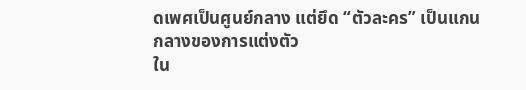ดเพศเป็นศูนย์กลาง แต่ยึด “ตัวละคร” เป็นแกนกลางของการแต่งตัว
ใน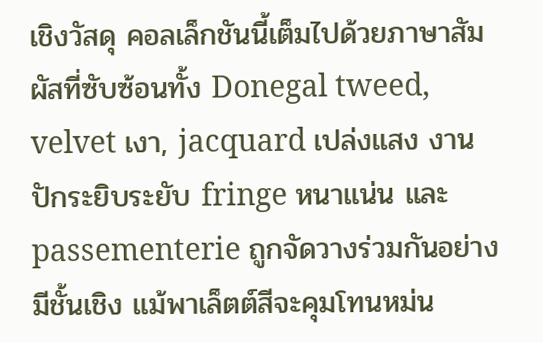เชิงวัสดุ คอลเล็กชันนี้เต็มไปด้วยภาษาสัมผัสที่ซับซ้อนทั้ง Donegal tweed, velvet เงา, jacquard เปล่งแสง งานปักระยิบระยับ fringe หนาแน่น และ passementerie ถูกจัดวางร่วมกันอย่างมีชั้นเชิง แม้พาเล็ตต์สีจะคุมโทนหม่น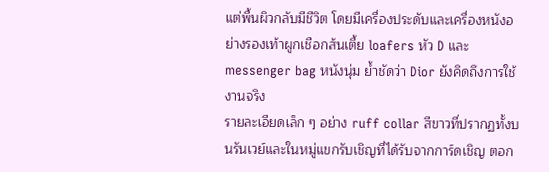แต่พื้นผิวกลับมีชีวิต โดยมีเครื่องประดับและเครื่องหนังอย่างรองเท้าผูกเชือกส้นเตี้ย loafers หัว D และ messenger bag หนังนุ่ม ย้ำชัดว่า Dior ยังคิดถึงการใช้งานจริง
รายละเอียดเล็ก ๆ อย่าง ruff collar สีขาวที่ปรากฏทั้งบนรันเวย์และในหมู่แขกรับเชิญที่ได้รับจากการ์ดเชิญ ตอก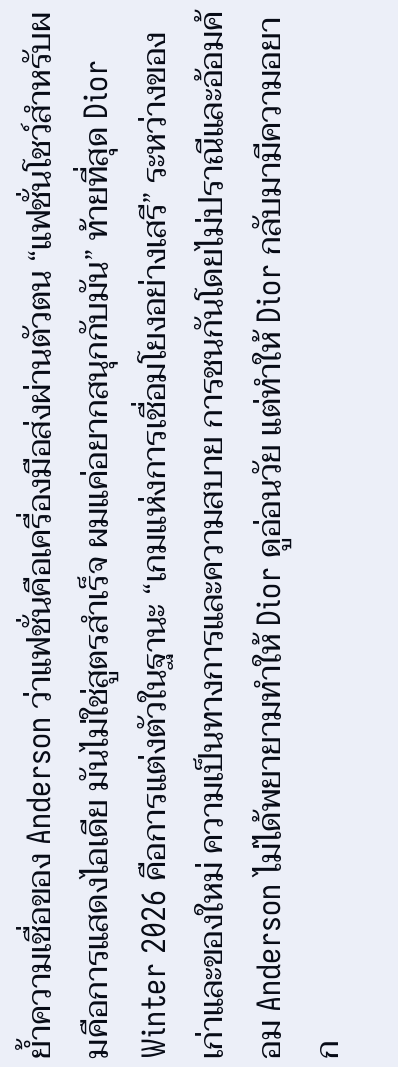ย้ำความเชื่อของ Anderson ว่าแฟชั่นคือเครื่องมือส่งผ่านตัวตน “แฟชั่นโชว์สำหรับผมคือการแสดงไอเดีย มันไม่ใช่สูตรสำเร็จ ผมแค่อยากสนุกกับมัน” ท้ายที่สุด Dior Winter 2026 คือการแต่งตัวในฐานะ “เกมแห่งการเชื่อมโยงอย่างเสรี” ระหว่างของเก่าและของใหม่ ความเป็นทางการและความสบาย การชนกันโดยไม่ปราณีและอ้อมค้อม Anderson ไม่ได้พยายามทำให้ Dior ดูอ่อนวัย แต่ทำให้ Dior กลับมามีความอยาก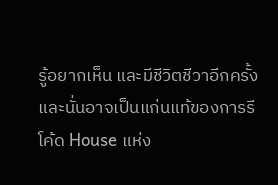รู้อยากเห็น และมีชีวิตชีวาอีกครั้ง
และนั่นอาจเป็นแก่นแท้ของการรีโค้ด House แห่ง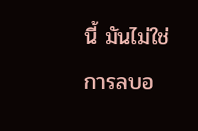นี้ มันไม่ใช่การลบอ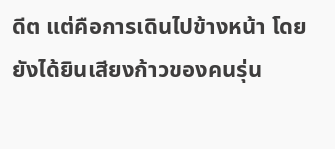ดีต แต่คือการเดินไปข้างหน้า โดยยังได้ยินเสียงก้าวของคนรุ่น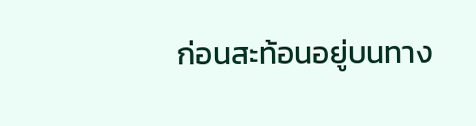ก่อนสะท้อนอยู่บนทาง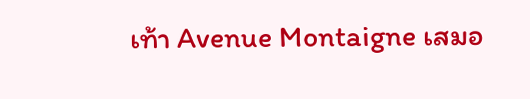เท้า Avenue Montaigne เสมอ